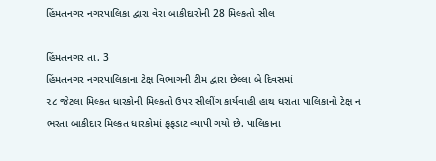હિંમતનગર નગરપાલિકા દ્વારા વેરા બાકીદારોની 28 મિલ્કતો સીલ

હિંમતનગર તા. 3
હિંમતનગર નગરપાલિકાના ટેક્ષ વિભાગની ટીમ દ્વારા છેલ્લા બે દિવસમાં
૨૮ જેટલા મિલ્કત ધારકોની મિલ્કતો ઉપર સીલીંગ કાર્યવાહી હાથ ધરાતા પાલિકાનો ટેક્ષ ન
ભરતા બાકીદાર મિલ્કત ધારકોમાં ફફડાટ વ્યાપી ગયો છે. પાલિકાના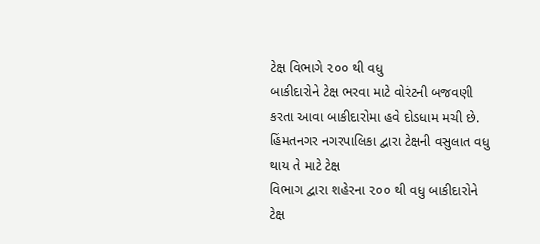ટેક્ષ વિભાગે ૨૦૦ થી વધુ
બાકીદારોને ટેક્ષ ભરવા માટે વોરંટની બજવણી કરતા આવા બાકીદારોમા હવે દોડધામ મચી છે.
હિંમતનગર નગરપાલિકા દ્વારા ટેક્ષની વસુલાત વધુ થાય તે માટે ટેક્ષ
વિભાગ દ્વારા શહેરના ૨૦૦ થી વધુ બાકીદારોને ટેક્ષ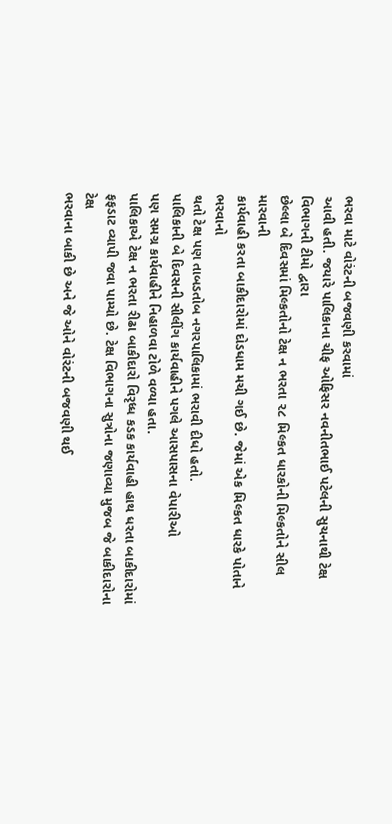ભરવા માટે વોરંટની બજવણી કરવામાં
આવી હતી. જયારે પાલિકાના ચીફ ઓફિસર નવનીતભાઈ પટેલની સુચનાથી ટેક્ષ વિભાગની ટીમો દ્વારા
છેલ્લા બે દિવસમાં મિલ્કતોનો ટેક્ષ ન ભરતા ૨૮ મિલ્કત ધારકોની મિલ્કતોને સીલ મારવાની
કાર્યવાહી કરતા બાકીદારોમાં દોડધામ મચી ગઈ છે. જેમાં એક મિલ્કત ધારકે પોતાને ભરવાનો
થતો ટેક્ષ પણ તાબડતોબ નગરપાલિકામાં ભરાવી દીધો હતો.
પાલિકાની બે દિવસની સીલીંગ કાર્યવાહીને પગલે આસપાસના વેપારીઓ
પણ સમગ્ર કાર્યવાહીને નિહાળવા ટોળે વળ્યા હતા.
પાલિકાએ ટેક્ષ ન ભરતા રીઢા બાકીદારો વિરૃધ્ધ કડક કાર્યવાહી હાથ ધરતા બાકીદારોમાં
ફફડાટ વ્યાપી જવા પામ્યો છે. ટેક્ષ વિભાગના સુત્રોના જણાવ્યા મુજબ જે બાકીદારોના ટેક્ષ
ભરવાના બાકી છે અને જે ઓને વોરંટની બજવણી થઈ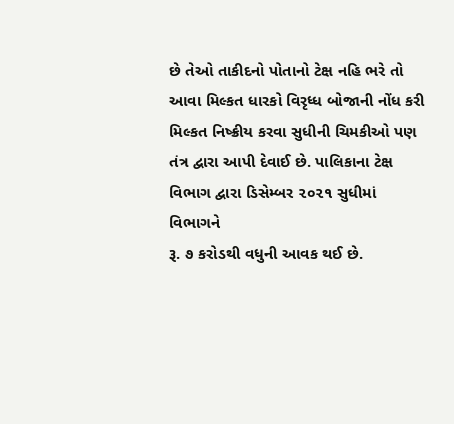છે તેઓ તાકીદનો પોતાનો ટેક્ષ નહિ ભરે તો
આવા મિલ્કત ધારકો વિરૃધ્ધ બોજાની નોંધ કરી મિલ્કત નિષ્ક્રીય કરવા સુધીની ચિમકીઓ પણ
તંત્ર દ્વારા આપી દેવાઈ છે. પાલિકાના ટેક્ષ વિભાગ દ્વારા ડિસેમ્બર ૨૦૨૧ સુધીમાં વિભાગને
રૂ. ૭ કરોડથી વધુની આવક થઈ છે.